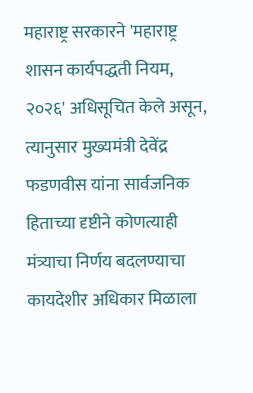महाराष्ट्र सरकारने 'महाराष्ट्र शासन कार्यपद्धती नियम, २०२६' अधिसूचित केले असून, त्यानुसार मुख्यमंत्री देवेंद्र फडणवीस यांना सार्वजनिक हिताच्या दृष्टीने कोणत्याही मंत्र्याचा निर्णय बदलण्याचा कायदेशीर अधिकार मिळाला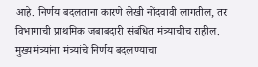आहे. निर्णय बदलताना कारणे लेखी नोंदवावी लागतील, तर विभागाची प्राथमिक जबाबदारी संबंधित मंत्र्याचीच राहील.
मुख्यमंत्र्यांना मंत्र्यांचे निर्णय बदलण्याचा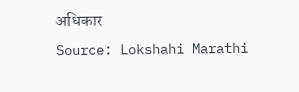अधिकार
Source: Lokshahi Marathi